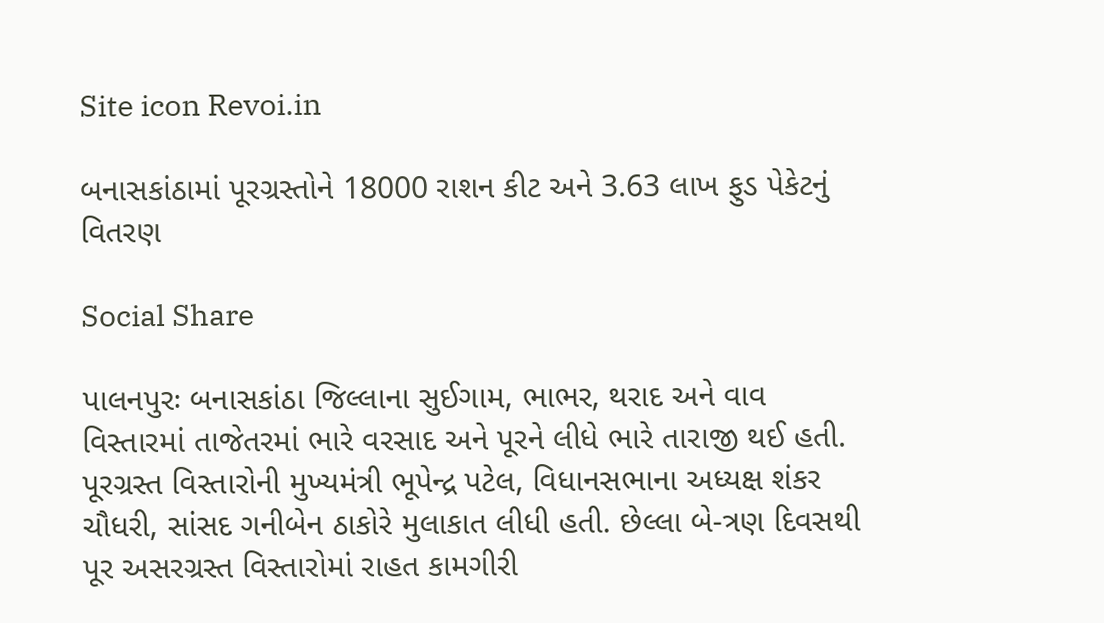Site icon Revoi.in

બનાસકાંઠામાં પૂરગ્રસ્તોને 18000 રાશન કીટ અને 3.63 લાખ ફુડ પેકેટનું વિતરણ

Social Share

પાલનપુરઃ બનાસકાંઠા જિલ્લાના સુઈગામ, ભાભર, થરાદ અને વાવ વિસ્તારમાં તાજેતરમાં ભારે વરસાદ અને પૂરને લીધે ભારે તારાજી થઈ હતી. પૂરગ્રસ્ત વિસ્તારોની મુખ્યમંત્રી ભૂપેન્દ્ર પટેલ, વિધાનસભાના અધ્યક્ષ શંકર ચૌધરી, સાંસદ ગનીબેન ઠાકોરે મુલાકાત લીધી હતી. છેલ્લા બે-ત્રણ દિવસથી પૂર અસરગ્રસ્ત વિસ્તારોમાં રાહત કામગીરી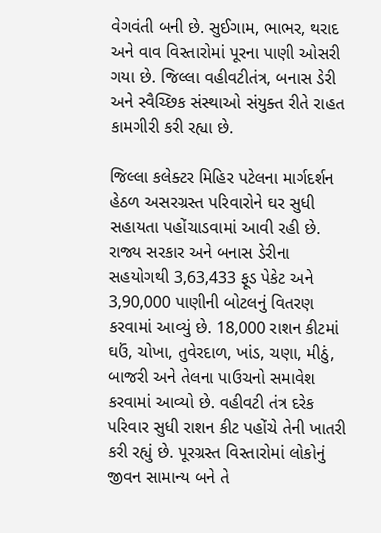વેગવંતી બની છે. સુઈગામ, ભાભર, થરાદ અને વાવ વિસ્તારોમાં પૂરના પાણી ઓસરી ગયા છે. જિલ્લા વહીવટીતંત્ર, બનાસ ડેરી અને સ્વૈચ્છિક સંસ્થાઓ સંયુક્ત રીતે રાહત કામગીરી કરી રહ્યા છે.

જિલ્લા કલેક્ટર મિહિર પટેલના માર્ગદર્શન હેઠળ અસરગ્રસ્ત પરિવારોને ઘર સુધી સહાયતા પહોંચાડવામાં આવી રહી છે. રાજ્ય સરકાર અને બનાસ ડેરીના સહયોગથી 3,63,433 ફૂડ પેકેટ અને 3,90,000 પાણીની બોટલનું વિતરણ કરવામાં આવ્યું છે. 18,000 રાશન કીટમાં ઘઉં, ચોખા, તુવેરદાળ, ખાંડ, ચણા, મીઠું, બાજરી અને તેલના પાઉચનો સમાવેશ કરવામાં આવ્યો છે. વહીવટી તંત્ર દરેક પરિવાર સુધી રાશન કીટ પહોંચે તેની ખાતરી કરી રહ્યું છે. પૂરગ્રસ્ત વિસ્તારોમાં લોકોનું જીવન સામાન્ય બને તે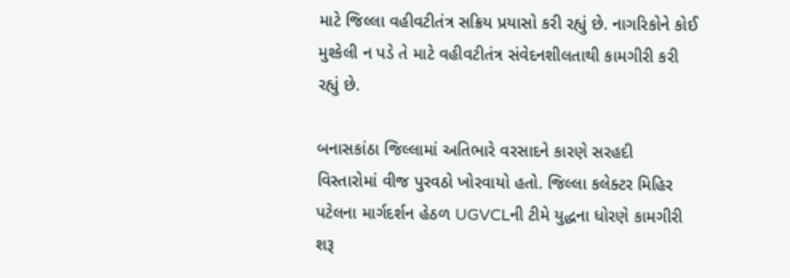માટે જિલ્લા વહીવટીતંત્ર સક્રિય પ્રયાસો કરી રહ્યું છે. નાગરિકોને કોઈ મુશ્કેલી ન પડે તે માટે વહીવટીતંત્ર સંવેદનશીલતાથી કામગીરી કરી રહ્યું છે.

બનાસકાંઠા જિલ્લામાં અતિભારે વરસાદને કારણે સરહદી વિસ્તારોમાં વીજ પુરવઠો ખોરવાયો હતો. જિલ્લા કલેક્ટર મિહિર પટેલના માર્ગદર્શન હેઠળ UGVCLની ટીમે યુદ્ધના ધોરણે કામગીરી શરૂ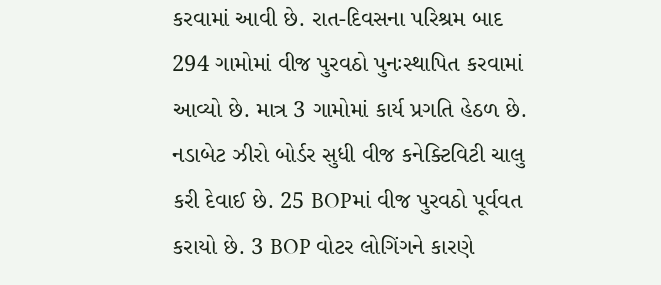કરવામાં આવી છે. રાત-દિવસના પરિશ્રમ બાદ 294 ગામોમાં વીજ પુરવઠો પુનઃસ્થાપિત કરવામાં આવ્યો છે. માત્ર 3 ગામોમાં કાર્ય પ્રગતિ હેઠળ છે. નડાબેટ ઝીરો બોર્ડર સુધી વીજ કનેક્ટિવિટી ચાલુ કરી દેવાઈ છે. 25 BOPમાં વીજ પુરવઠો પૂર્વવત કરાયો છે. 3 BOP વોટર લોગિંગને કારણે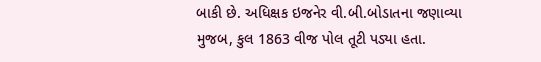બાકી છે. અધિક્ષક ઇજનેર વી.બી.બોડાતના જણાવ્યા મુજબ, કુલ 1863 વીજ પોલ તૂટી પડ્યા હતા.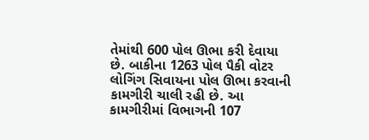તેમાંથી 600 પોલ ઊભા કરી દેવાયા છે. બાકીના 1263 પોલ પૈકી વોટર લોગિંગ સિવાયના પોલ ઊભા કરવાની કામગીરી ચાલી રહી છે. આ કામગીરીમાં વિભાગની 107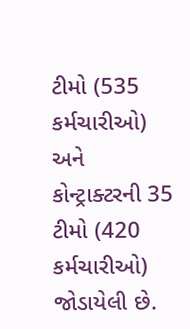ટીમો (535 કર્મચારીઓ) અને કોન્ટ્રાક્ટરની 35 ટીમો (420 કર્મચારીઓ) જોડાયેલી છે.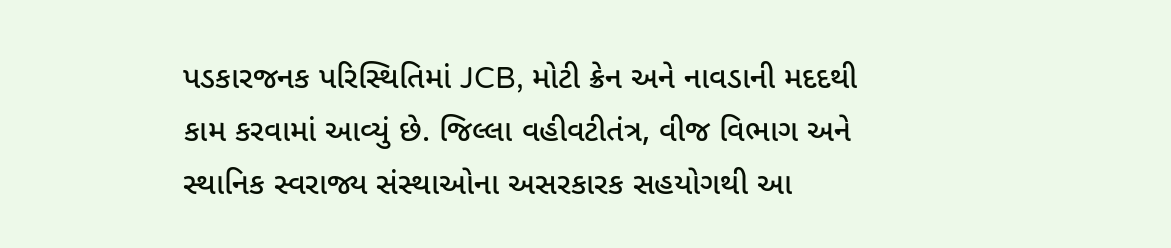પડકારજનક પરિસ્થિતિમાં JCB, મોટી ક્રેન અને નાવડાની મદદથી કામ કરવામાં આવ્યું છે. જિલ્લા વહીવટીતંત્ર, વીજ વિભાગ અને સ્થાનિક સ્વરાજ્ય સંસ્થાઓના અસરકારક સહયોગથી આ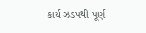કાર્ય ઝડપથી પૂર્ણ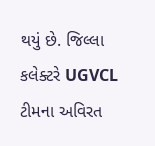થયું છે. જિલ્લા કલેક્ટરે UGVCL ટીમના અવિરત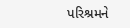પરિશ્રમને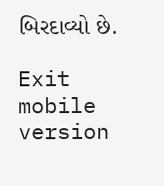બિરદાવ્યો છે.

Exit mobile version